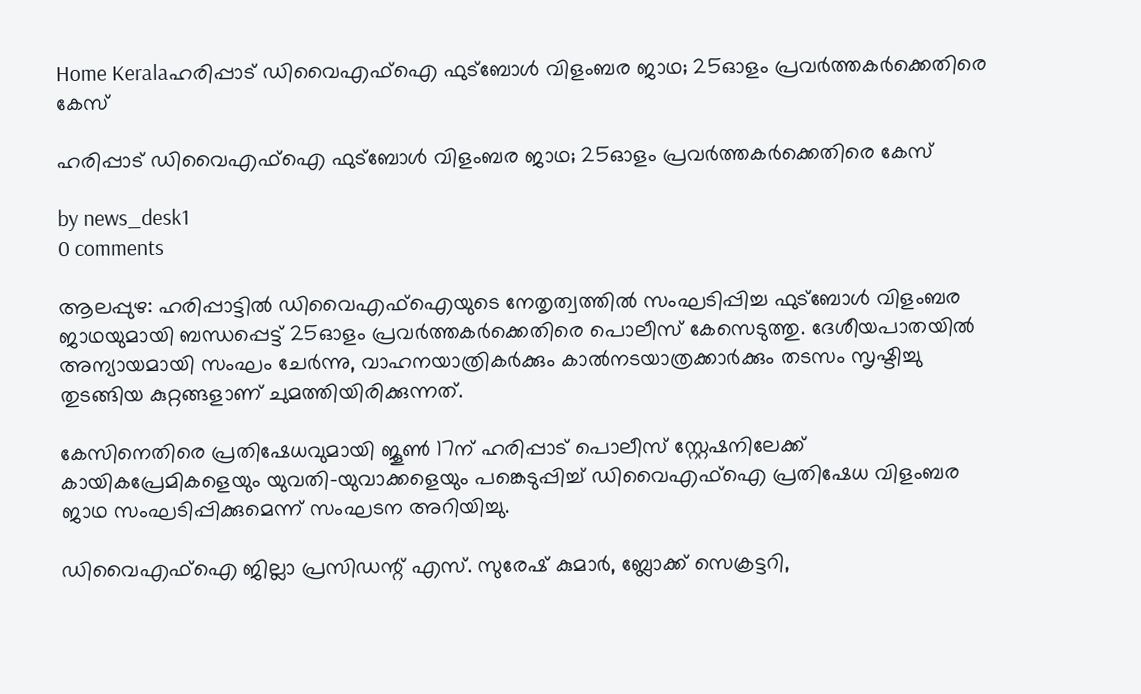Home Keralaഹരിപ്പാട് ഡിവൈഎഫ്‌ഐ ഫുട്‌ബോൾ വിളംബര ജാഥ; 25ഓളം പ്രവർത്തകർക്കെതിരെ കേസ്

ഹരിപ്പാട് ഡിവൈഎഫ്‌ഐ ഫുട്‌ബോൾ വിളംബര ജാഥ; 25ഓളം പ്രവർത്തകർക്കെതിരെ കേസ്

by news_desk1
0 comments

ആലപ്പുഴ: ഹരിപ്പാട്ടിൽ ഡിവൈഎഫ്‌ഐയുടെ നേതൃത്വത്തിൽ സംഘടിപ്പിച്ച ഫുട്‌ബോൾ വിളംബര ജാഥയുമായി ബന്ധപ്പെട്ട് 25ഓളം പ്രവർത്തകർക്കെതിരെ പൊലീസ് കേസെടുത്തു. ദേശീയപാതയിൽ അന്യായമായി സംഘം ചേർന്നു, വാഹനയാത്രികർക്കും കാൽനടയാത്രക്കാർക്കും തടസം സൃഷ്ടിച്ചു തുടങ്ങിയ കുറ്റങ്ങളാണ് ചുമത്തിയിരിക്കുന്നത്.

കേസിനെതിരെ പ്രതിഷേധവുമായി ജൂൺ 17ന് ഹരിപ്പാട് പൊലീസ് സ്റ്റേഷനിലേക്ക് കായികപ്രേമികളെയും യുവതി-യുവാക്കളെയും പങ്കെടുപ്പിച്ച് ഡിവൈഎഫ്‌ഐ പ്രതിഷേധ വിളംബര ജാഥ സംഘടിപ്പിക്കുമെന്ന് സംഘടന അറിയിച്ചു.

ഡിവൈഎഫ്‌ഐ ജില്ലാ പ്രസിഡന്റ് എസ്. സുരേഷ് കുമാർ, ബ്ലോക്ക് സെക്രട്ടറി,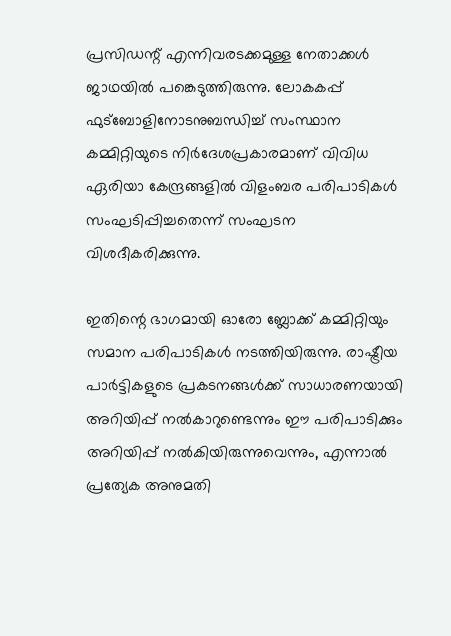പ്രസിഡന്റ് എന്നിവരടക്കമുള്ള നേതാക്കൾ ജാഥയിൽ പങ്കെടുത്തിരുന്നു. ലോകകപ്പ് ഫുട്‌ബോളിനോടനുബന്ധിച്ച് സംസ്ഥാന കമ്മിറ്റിയുടെ നിർദേശപ്രകാരമാണ് വിവിധ ഏരിയാ കേന്ദ്രങ്ങളിൽ വിളംബര പരിപാടികൾ സംഘടിപ്പിച്ചതെന്ന് സംഘടന വിശദീകരിക്കുന്നു.

ഇതിന്റെ ഭാഗമായി ഓരോ ബ്ലോക്ക് കമ്മിറ്റിയും സമാന പരിപാടികൾ നടത്തിയിരുന്നു. രാഷ്ട്രീയ പാർട്ടികളുടെ പ്രകടനങ്ങൾക്ക് സാധാരണയായി അറിയിപ്പ് നൽകാറുണ്ടെന്നും ഈ പരിപാടിക്കും അറിയിപ്പ് നൽകിയിരുന്നുവെന്നും, എന്നാൽ പ്രത്യേക അനുമതി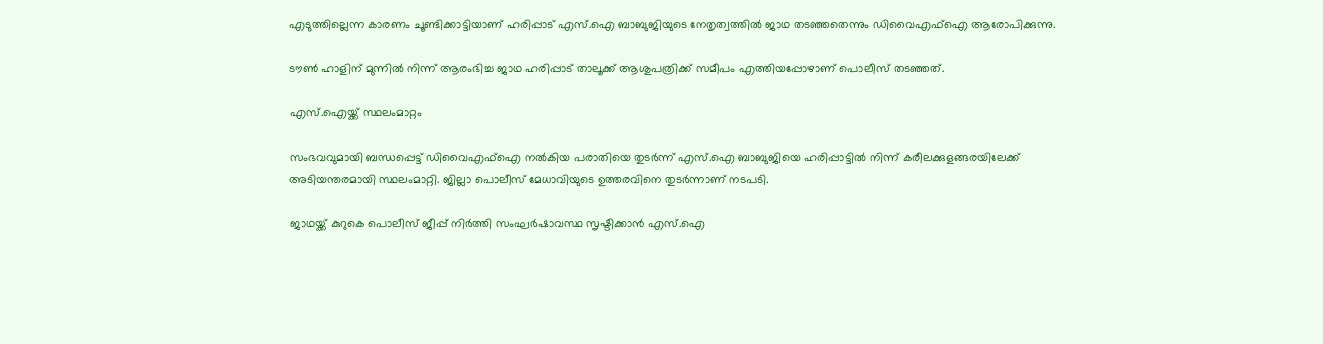എടുത്തില്ലെന്ന കാരണം ചൂണ്ടിക്കാട്ടിയാണ് ഹരിപ്പാട് എസ്.ഐ ബാബുജിയുടെ നേതൃത്വത്തിൽ ജാഥ തടഞ്ഞതെന്നും ഡിവൈഎഫ്‌ഐ ആരോപിക്കുന്നു.

ടൗൺ ഹാളിന് മുന്നിൽ നിന്ന് ആരംഭിച്ച ജാഥ ഹരിപ്പാട് താലൂക്ക് ആശുപത്രിക്ക് സമീപം എത്തിയപ്പോഴാണ് പൊലീസ് തടഞ്ഞത്.

എസ്.ഐയ്ക്ക് സ്ഥലംമാറ്റം

സംഭവവുമായി ബന്ധപ്പെട്ട് ഡിവൈഎഫ്‌ഐ നൽകിയ പരാതിയെ തുടർന്ന് എസ്.ഐ ബാബുജിയെ ഹരിപ്പാട്ടിൽ നിന്ന് കരീലക്കുളങ്ങരയിലേക്ക് അടിയന്തരമായി സ്ഥലംമാറ്റി. ജില്ലാ പൊലീസ് മേധാവിയുടെ ഉത്തരവിനെ തുടർന്നാണ് നടപടി.

ജാഥയ്ക്ക് കുറുകെ പൊലീസ് ജീപ്പ് നിർത്തി സംഘർഷാവസ്ഥ സൃഷ്ടിക്കാൻ എസ്.ഐ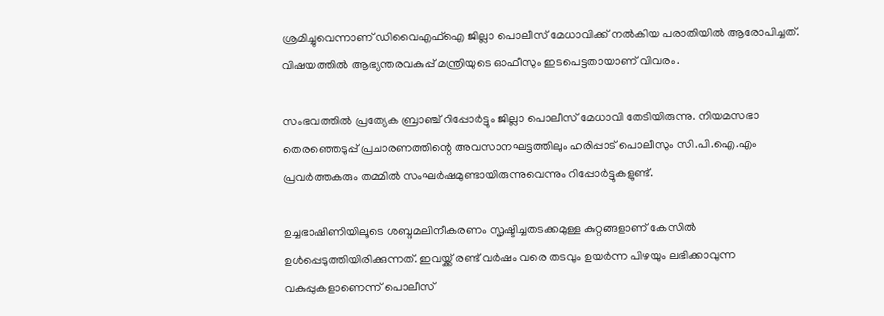ശ്രമിച്ചുവെന്നാണ് ഡിവൈഎഫ്‌ഐ ജില്ലാ പൊലീസ് മേധാവിക്ക് നൽകിയ പരാതിയിൽ ആരോപിച്ചത്. വിഷയത്തിൽ ആഭ്യന്തരവകുപ്പ് മന്ത്രിയുടെ ഓഫീസും ഇടപെട്ടതായാണ് വിവരം.

സംഭവത്തിൽ പ്രത്യേക ബ്രാഞ്ച് റിപ്പോർട്ടും ജില്ലാ പൊലീസ് മേധാവി തേടിയിരുന്നു. നിയമസഭാ തെരഞ്ഞെടുപ്പ് പ്രചാരണത്തിന്റെ അവസാനഘട്ടത്തിലും ഹരിപ്പാട് പൊലീസും സി.പി.ഐ.എം പ്രവർത്തകരും തമ്മിൽ സംഘർഷമുണ്ടായിരുന്നുവെന്നും റിപ്പോർട്ടുകളുണ്ട്.

ഉച്ചഭാഷിണിയിലൂടെ ശബ്ദമലിനീകരണം സൃഷ്ടിച്ചതടക്കമുള്ള കുറ്റങ്ങളാണ് കേസിൽ ഉൾപ്പെടുത്തിയിരിക്കുന്നത്. ഇവയ്ക്ക് രണ്ട് വർഷം വരെ തടവും ഉയർന്ന പിഴയും ലഭിക്കാവുന്ന വകുപ്പുകളാണെന്ന് പൊലീസ്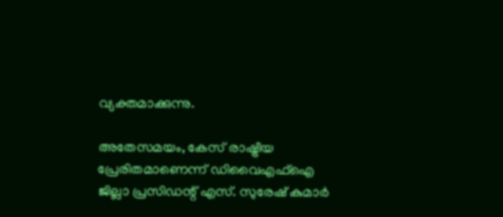വ്യക്തമാക്കുന്നു.

അതേസമയം, കേസ് രാഷ്ട്രീയ പ്രേരിതമാണെന്ന് ഡിവൈഎഫ്‌ഐ ജില്ലാ പ്രസിഡന്റ് എസ്. സുരേഷ് കുമാർ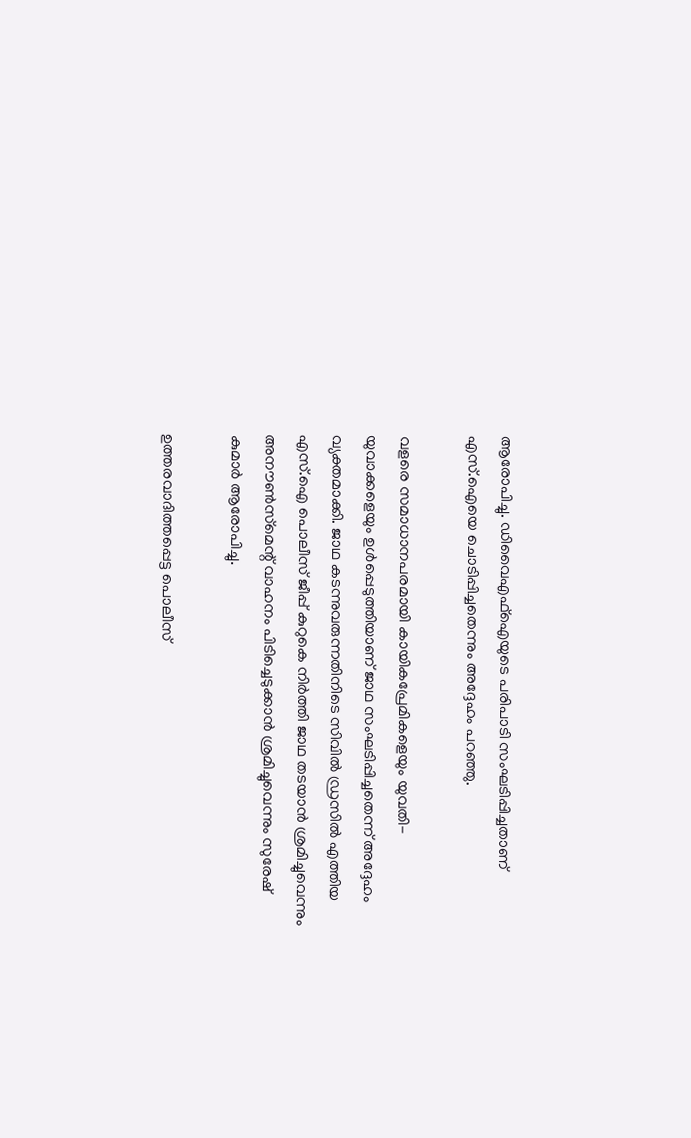ആരോപിച്ചു. ഡിവൈഎഫ്‌ഐയുടെ പരിപാടി സംഘടിപ്പിച്ചതാണ് എസ്.ഐയെ ചൊടിപ്പിച്ചതെന്നും അദ്ദേഹം പറഞ്ഞു.

വളരെ സമാധാനപരമായി കായികപ്രേമികളെയും യുവതി-യുവാക്കളെയും ഉൾപ്പെടുത്തിയാണ് ജാഥ സംഘടിപ്പിച്ചതെന്ന് അദ്ദേഹം വ്യക്തമാക്കി. ജാഥ കടന്നുവരുന്നതിനിടെ സിവിൽ ഡ്രസിൽ എത്തിയ എസ്.ഐ പൊലീസ് ജീപ്പ് കുറുകെ നിർത്തി ജാഥ തടയാൻ ശ്രമിച്ചുവെന്നും അനൗൺസ്‌മെന്റ് വാഹനം പിടിച്ചെടുക്കാൻ ശ്രമിച്ചുവെന്നും സുരേഷ് കുമാർ ആരോപിച്ചു.

ഉത്തരവാദിത്തപ്പെട്ട പൊലീസ്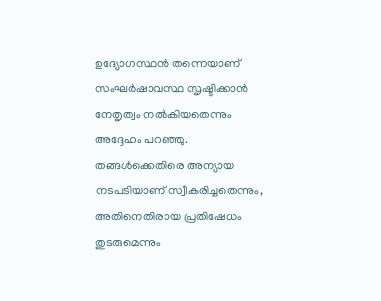ഉദ്യോഗസ്ഥൻ തന്നെയാണ് സംഘർഷാവസ്ഥ സൃഷ്ടിക്കാൻ നേതൃത്വം നൽകിയതെന്നും അദ്ദേഹം പറഞ്ഞു. തങ്ങൾക്കെതിരെ അന്യായ നടപടിയാണ് സ്വീകരിച്ചതെന്നും, അതിനെതിരായ പ്രതിഷേധം തുടരുമെന്നും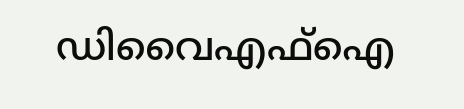ഡിവൈഎഫ്‌ഐ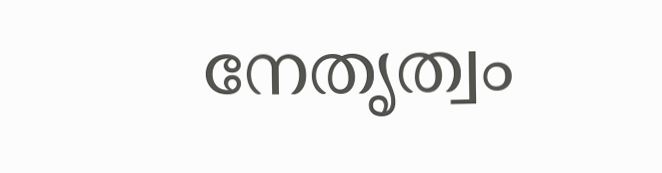നേതൃത്വം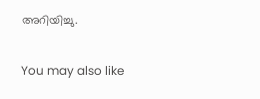അറിയിച്ചു.

You may also like